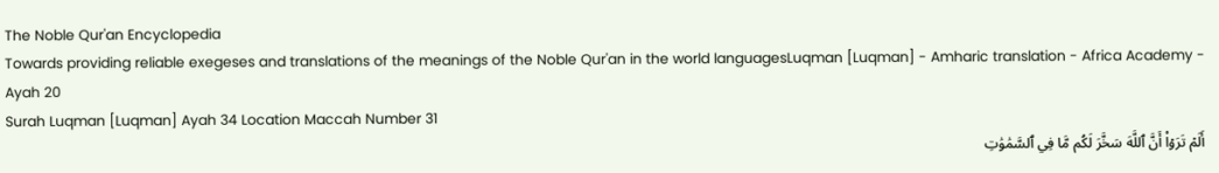The Noble Qur'an Encyclopedia
Towards providing reliable exegeses and translations of the meanings of the Noble Qur'an in the world languagesLuqman [Luqman] - Amharic translation - Africa Academy - Ayah 20
Surah Luqman [Luqman] Ayah 34 Location Maccah Number 31
أَلَمۡ تَرَوۡاْ أَنَّ ٱللَّهَ سَخَّرَ لَكُم مَّا فِي ٱلسَّمَٰوَٰتِ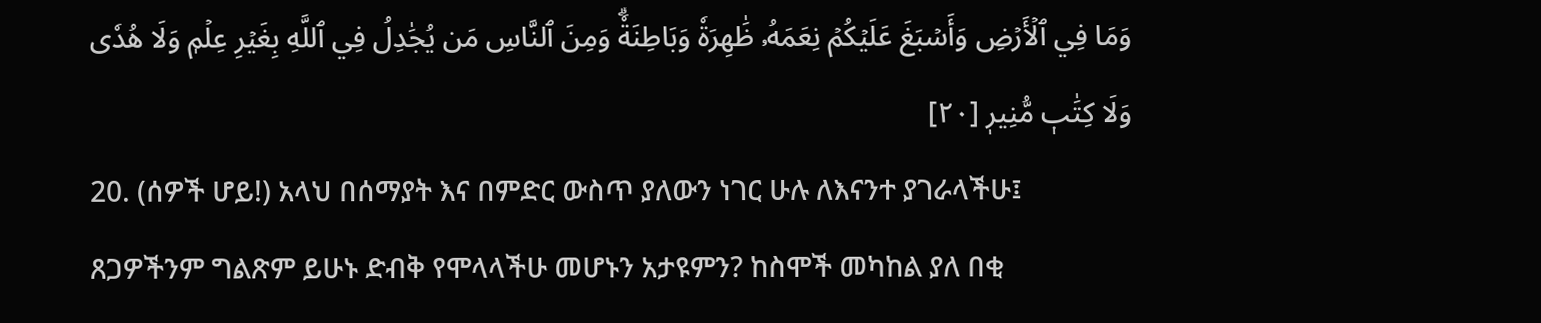وَمَا فِي ٱلۡأَرۡضِ وَأَسۡبَغَ عَلَيۡكُمۡ نِعَمَهُۥ ظَٰهِرَةٗ وَبَاطِنَةٗۗ وَمِنَ ٱلنَّاسِ مَن يُجَٰدِلُ فِي ٱللَّهِ بِغَيۡرِ عِلۡمٖ وَلَا هُدٗى وَلَا كِتَٰبٖ مُّنِيرٖ [٢٠]
20. (ሰዎች ሆይ!) አላህ በሰማያት እና በምድር ውስጥ ያለውን ነገር ሁሉ ለእናንተ ያገራላችሁ፤ ጸጋዎችንም ግልጽም ይሁኑ ድብቅ የሞላላችሁ መሆኑን አታዩምን? ከስሞች መካከል ያለ በቂ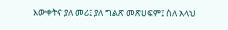እውቀትና ያለ መሪ፤ ያለ ግልጽ መጽሀፍም፤ ስለ አላህ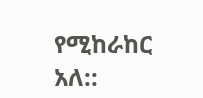የሚከራከር አለ::